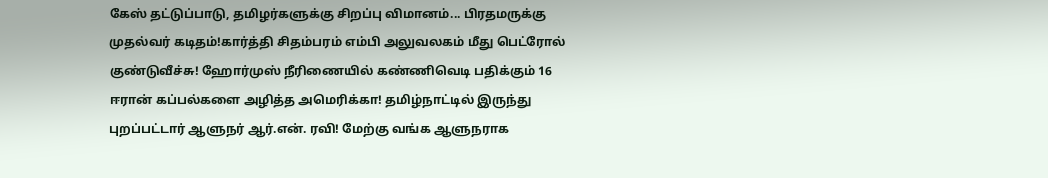கேஸ் தட்டுப்பாடு, தமிழர்களுக்கு சிறப்பு விமானம்... பிரதமருக்கு முதல்வர் கடிதம்!கார்த்தி சிதம்பரம் எம்பி அலுவலகம் மீது பெட்ரோல் குண்டுவீச்சு! ஹோர்முஸ் நீரிணையில் கண்ணிவெடி பதிக்கும் 16 ஈரான் கப்பல்களை அழித்த அமெரிக்கா! தமிழ்நாட்டில் இருந்து புறப்பட்டார் ஆளுநர் ஆர்.என். ரவி! மேற்கு வங்க ஆளுநராக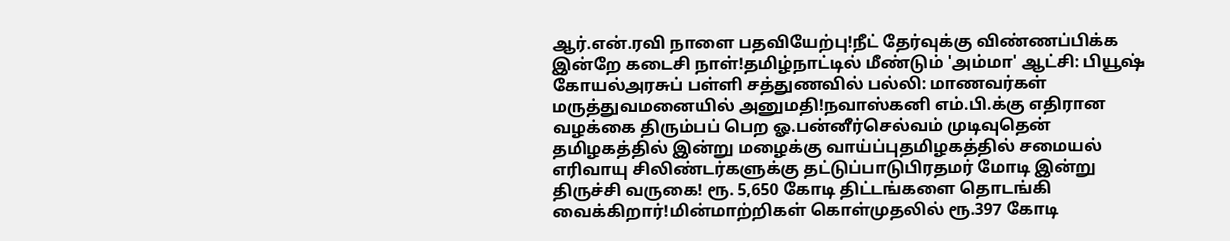ஆர்.என்.ரவி நாளை பதவியேற்பு!நீட் தேர்வுக்கு விண்ணப்பிக்க இன்றே கடைசி நாள்!தமிழ்நாட்டில் மீண்டும் 'அம்மா' ஆட்சி: பியூஷ் கோயல்அரசுப் பள்ளி சத்துணவில் பல்லி: மாணவர்கள் மருத்துவமனையில் அனுமதி!நவாஸ்கனி எம்.பி.க்கு எதிரான வழக்கை திரும்பப் பெற ஓ.பன்னீர்செல்வம் முடிவுதென் தமிழகத்தில் இன்று மழைக்கு வாய்ப்புதமிழகத்தில் சமையல் எரிவாயு சிலிண்டர்களுக்கு தட்டுப்பாடுபிரதமர் மோடி இன்று திருச்சி வருகை! ரூ. 5,650 கோடி திட்டங்களை தொடங்கி வைக்கிறார்!மின்மாற்றிகள் கொள்முதலில் ரூ.397 கோடி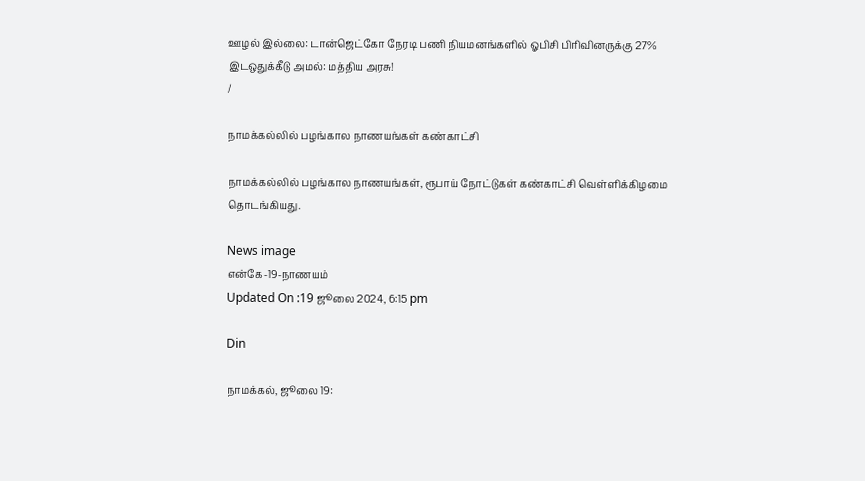ஊழல் இல்லை: டான்ஜெட்கோ நேரடி பணி நியமனங்களில் ஓபிசி பிரிவினருக்கு 27% இடஒதுக்கீடு அமல்: மத்திய அரசு!
/

நாமக்கல்லில் பழங்கால நாணயங்கள் கண்காட்சி

நாமக்கல்லில் பழங்கால நாணயங்கள், ரூபாய் நோட்டுகள் கண்காட்சி வெள்ளிக்கிழமை தொடங்கியது.

News image
என்கே-19-நாணயம்
Updated On :19 ஜூலை 2024, 6:15 pm

Din

நாமக்கல், ஜூலை 19: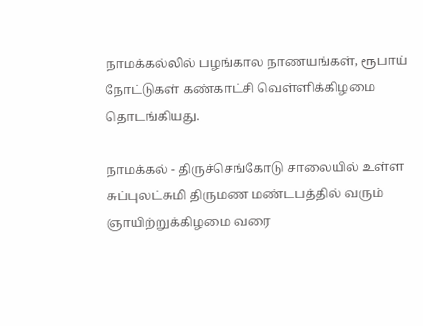நாமக்கல்லில் பழங்கால நாணயங்கள், ரூபாய் நோட்டுகள் கண்காட்சி வெள்ளிக்கிழமை தொடங்கியது.

நாமக்கல் - திருச்செங்கோடு சாலையில் உள்ள சுப்புலட்சுமி திருமண மண்டபத்தில் வரும் ஞாயிற்றுக்கிழமை வரை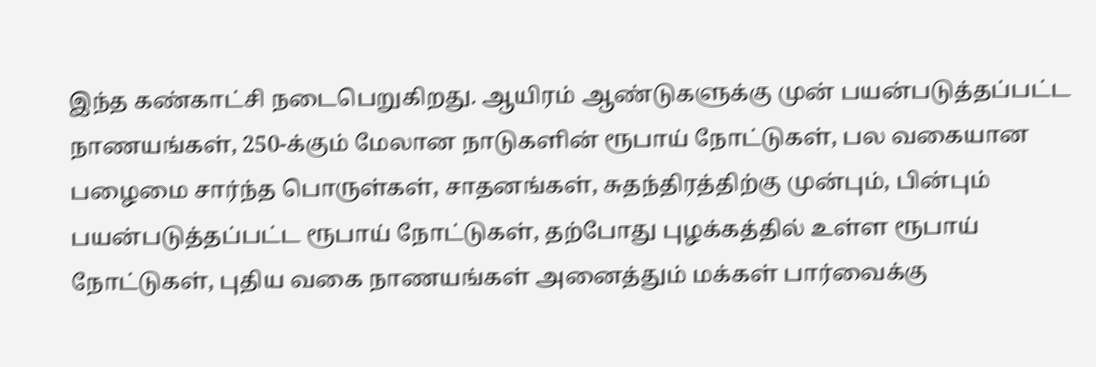இந்த கண்காட்சி நடைபெறுகிறது. ஆயிரம் ஆண்டுகளுக்கு முன் பயன்படுத்தப்பட்ட நாணயங்கள், 250-க்கும் மேலான நாடுகளின் ரூபாய் நோட்டுகள், பல வகையான பழைமை சார்ந்த பொருள்கள், சாதனங்கள், சுதந்திரத்திற்கு முன்பும், பின்பும் பயன்படுத்தப்பட்ட ரூபாய் நோட்டுகள், தற்போது புழக்கத்தில் உள்ள ரூபாய் நோட்டுகள், புதிய வகை நாணயங்கள் அனைத்தும் மக்கள் பார்வைக்கு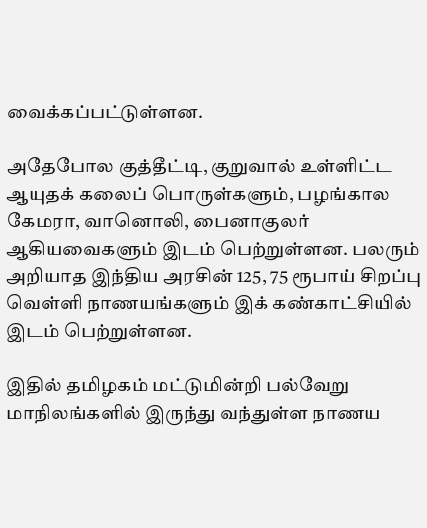வைக்கப்பட்டுள்ளன.

அதேபோல குத்தீட்டி, குறுவால் உள்ளிட்ட ஆயுதக் கலைப் பொருள்களும், பழங்கால கேமரா, வானொலி, பைனாகுலர் ஆகியவைகளும் இடம் பெற்றுள்ளன. பலரும் அறியாத இந்திய அரசின் 125, 75 ரூபாய் சிறப்பு வெள்ளி நாணயங்களும் இக் கண்காட்சியில் இடம் பெற்றுள்ளன.

இதில் தமிழகம் மட்டுமின்றி பல்வேறு மாநிலங்களில் இருந்து வந்துள்ள நாணய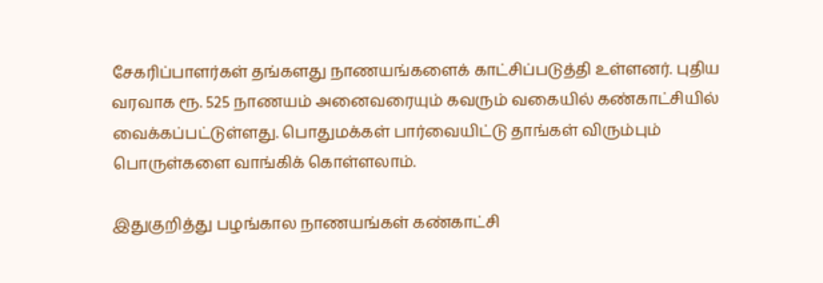சேகரிப்பாளர்கள் தங்களது நாணயங்களைக் காட்சிப்படுத்தி உள்ளனர். புதிய வரவாக ரூ. 525 நாணயம் அனைவரையும் கவரும் வகையில் கண்காட்சியில் வைக்கப்பட்டுள்ளது. பொதுமக்கள் பார்வையிட்டு தாங்கள் விரும்பும் பொருள்களை வாங்கிக் கொள்ளலாம்.

இதுகுறித்து பழங்கால நாணயங்கள் கண்காட்சி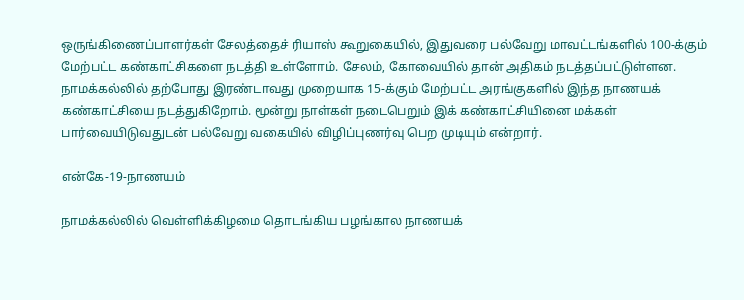ஒருங்கிணைப்பாளர்கள் சேலத்தைச் ரியாஸ் கூறுகையில், இதுவரை பல்வேறு மாவட்டங்களில் 100-க்கும் மேற்பட்ட கண்காட்சிகளை நடத்தி உள்ளோம். சேலம், கோவையில் தான் அதிகம் நடத்தப்பட்டுள்ளன. நாமக்கல்லில் தற்போது இரண்டாவது முறையாக 15-க்கும் மேற்பட்ட அரங்குகளில் இந்த நாணயக் கண்காட்சியை நடத்துகிறோம். மூன்று நாள்கள் நடைபெறும் இக் கண்காட்சியினை மக்கள் பார்வையிடுவதுடன் பல்வேறு வகையில் விழிப்புணர்வு பெற முடியும் என்றார்.

என்கே-19-நாணயம்

நாமக்கல்லில் வெள்ளிக்கிழமை தொடங்கிய பழங்கால நாணயக்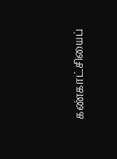கண்காட்சியைப்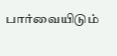பார்வையிடும்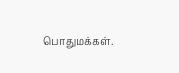பொதுமக்கள்.